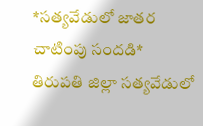*సత్యవేడులో జాతర చాటింపు సందడి*
తిరుపతి జిల్లా సత్యవేడులో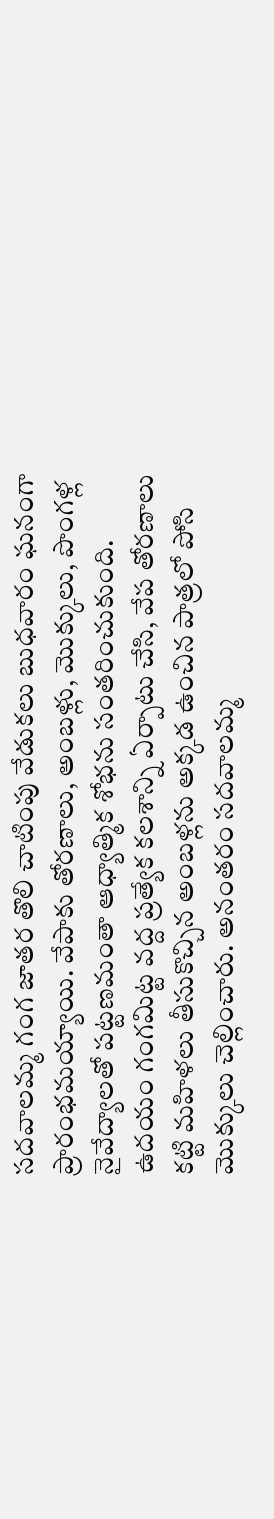సదవాలమ్మ గంగ జాతర తొలి చాటింపు వేడుకలు బుధవారం ఘనంగా ప్రారంభమయ్యాయి. వేపాకు తోరణాలు, అంబళ్లు, మొక్కులు, పొంగళ్ల నైవేద్యాలతో పట్టణమంతా ఆధ్యాత్మిక శోభను సంతరించుకుంది.
ఉదయం గంగమిట్ట వద్ద ప్రత్యేక కలశాన్ని ఏర్పాటు చేసి, వేప తోరణాలు కట్టి మహిళలు తీసుకొచ్చిన అంబళ్లను అక్కడ ఉంచిన పాత్రలో పోసి మొక్కులు చెల్లించారు. అనంతరం సదవాలమ్మ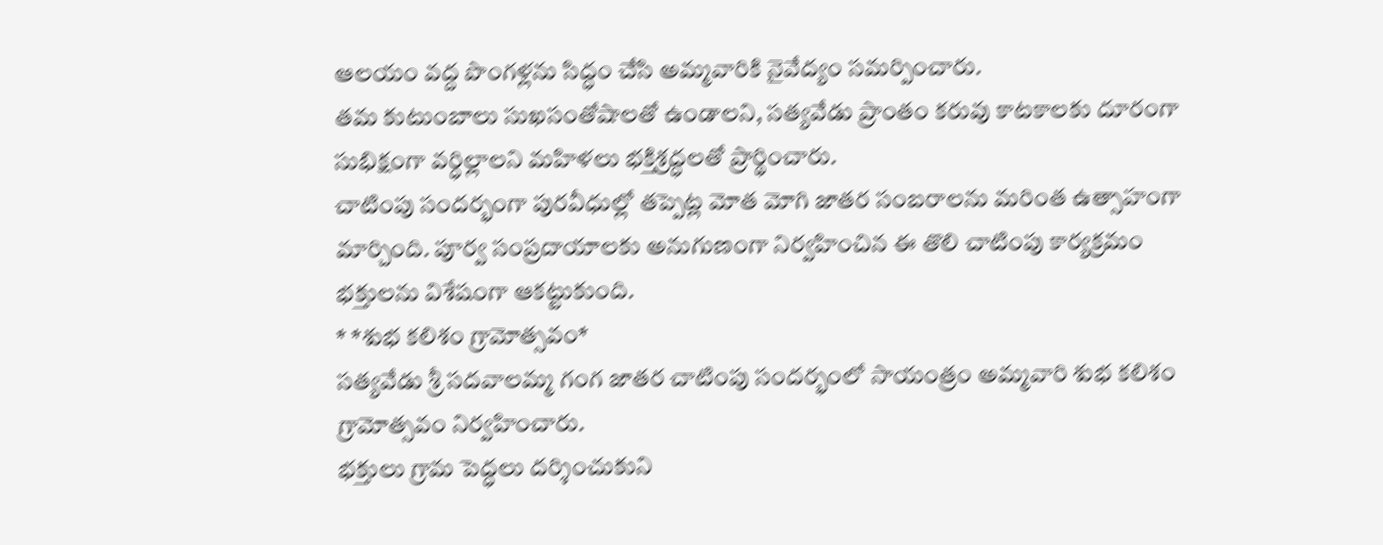ఆలయం వద్ద పొంగళ్లను సిద్ధం చేసి అమ్మవారికి నైవేద్యం సమర్పించారు.
తమ కుటుంబాలు సుఖసంతోషాలతో ఉండాలని, సత్యవేడు ప్రాంతం కరువు కాటకాలకు దూరంగా సుభిక్షంగా వర్ధిల్లాలని మహిళలు భక్తిశ్రద్ధలతో ప్రార్థించారు.
చాటింపు సందర్భంగా పురవీధుల్లో తప్పెట్ల మోత మోగి జాతర సంబరాలను మరింత ఉత్సాహంగా మార్చింది. పూర్వ సంప్రదాయాలకు అనుగుణంగా నిర్వహించిన ఈ తొలి చాటింపు కార్యక్రమం భక్తులను విశేషంగా ఆకట్టుకుంది.
* *శుభ కలిశం గ్రామోత్సవం*
సత్యవేడు శ్రీ సదవాలమ్మ గంగ జాతర చాటింపు సందర్భంలో సాయంత్రం అమ్మవారి శుభ కలిశం గ్రామోత్సవం నిర్వహించారు.
భక్తులు గ్రామ పెద్ధలు దర్శించుకుని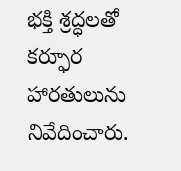భక్తి శ్రద్ధలతో కర్ఫూర హారతులును నివేదించారు.